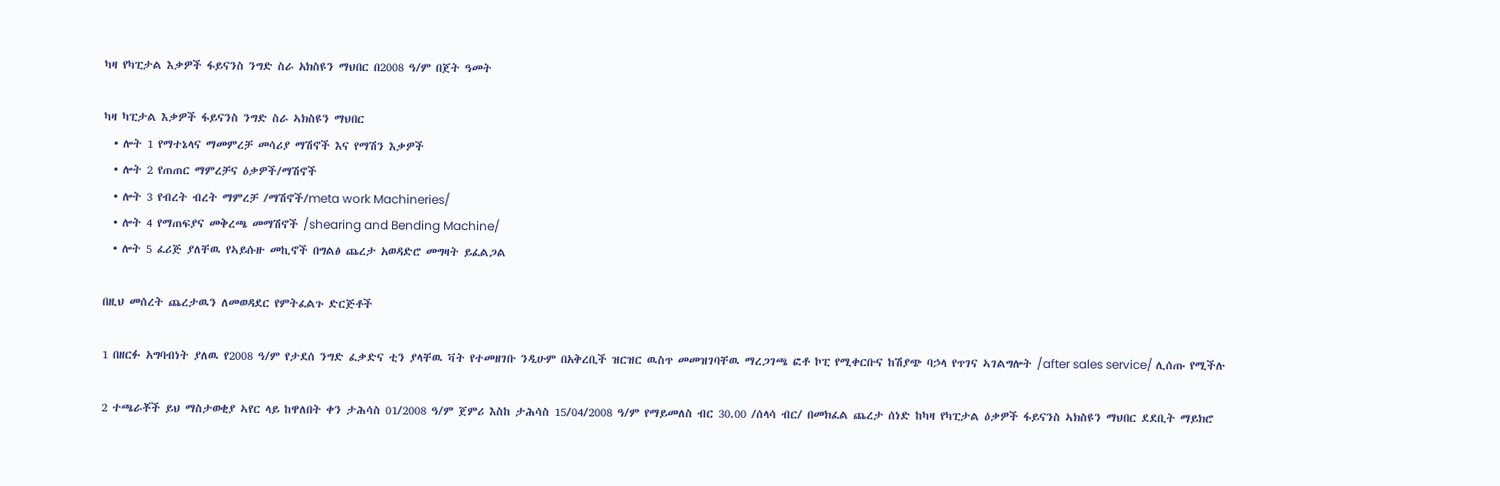ካዛ የካፒታል እቃዎች ፋይናንስ ንግድ ስራ አክስዩን ማህበር በ2008 ዓ/ም በጀት ዓመት

ካዛ ካፒታል እቃዎች ፋይናንስ ንግድ ስራ ኣክስዩን ማህበር
  • ሎት 1 የማተኔላና ማመምረቻ መሳሪያ ማሽኖች እና የማሽን እቃዎች
  • ሎት 2 የጠጠር ማምረቻና ዕቃዎች/ማሽኖች
  • ሎት 3 የብረት ብረት ማምረቻ /ማሽኖች/meta work Machineries/
  • ሎት 4 የማጠፍያና መቅረጫ መማሽኖች /shearing and Bending Machine/
  • ሎት 5 ፈሪጅ ያለቸዉ የኣይሱዙ መኪኖች በግልፅ ጨረታ አወዳድሮ መግዛት ይፈልጋል

በዚህ መሰረት ጨረታዉን ለመወዳደር የምትፈልጉ ድርጅቶች

1 በዘርፉ አግባብነት ያለዉ የ2008 ዓ/ም የታደሰ ንግድ ፈቃድና ቲን ያላቸዉ ቫት የተመዘገቡ ንዲሁም በአቅረቢች ዝርዝር ዉስጥ መመዝገባቸዉ ማረጋገጫ ፎቶ ኮፒ የሚቀርቡና ከሽያጭ ባኃላ የጥገና ኣገልግሎት /after sales service/ ሊሰጡ የሚችሉ

2 ተጫራቾች ይህ ማስታወቂያ ኣየር ላይ ከዋለበት ቀን ታሕሳስ 01/2008 ዓ/ም ጀምሪ እስከ ታሕሳስ 15/04/2008 ዓ/ም የማይመለስ ብር 30.00 /ሰላሳ ብር/ በመክፈል ጨረታ ሰነድ ከካዛ የካፒታል ዕቃዎች ፋይናንስ ኣክስዩን ማህበር ደደቢት ማይክሮ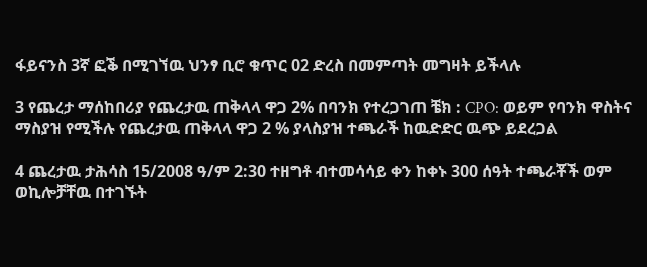ፋይናንስ 3ኛ ፎቕ በሚገኘዉ ህንፃ ቢሮ ቁጥር 02 ድረስ በመምጣት መግዛት ይችላሉ

3 የጨረታ ማሰከበሪያ የጨረታዉ ጠቅላላ ዋጋ 2% በባንክ የተረጋገጠ ቼክ : CPO: ወይም የባንክ ዋስትና ማስያዝ የሚችሉ የጨረታዉ ጠቅላላ ዋጋ 2 % ያላስያዝ ተጫራች ከዉድድር ዉጭ ይደረጋል

4 ጨረታዉ ታሕሳስ 15/2008 ዓ/ም 2:30 ተዘግቶ ብተመሳሳይ ቀን ከቀኑ 300 ሰዓት ተጫራቾች ወም ወኪሎቻቸዉ በተገኙት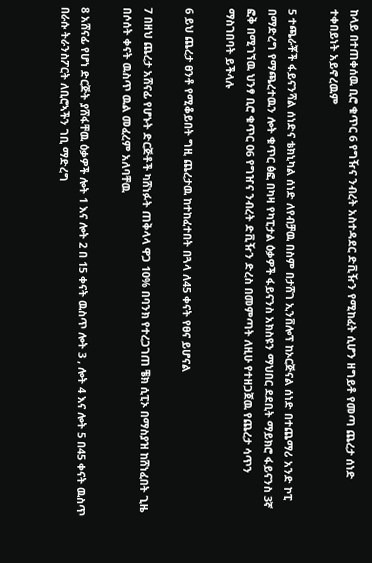ከላይ በተጠቀሰዉ ቢሮ ቁጥር 6 የግዥና ንብረት አስተዳደር ድቪዥን የሚከፈት ሲሆን ዘግይቶ የመጣ ጨረታ ሰነድ ተቀበይነት አይኖረዉም

5 ተጫራቾች ፋይናንሻል ሰነድና ቴክኒካል ሰነድ ለየብቻዉ በስም በታሸገ ኢንቨሎፕ ከኦርጅናል ሰነድ በተጨማሪ አንድ ኮፒ በማድረግ የማጫረተዉን ሎት ቁጥር ፅፎ በካዛ የካፒታል ዕቃዎች ፋይናንስ አክስዩን ማህበር ደደቢት ማይክሮ ፋይናንስ 3ኛ ፎቅ በሚገኘዉ ህንፃ ቢሮ ቁጥር 06 የግዠና ንብረት ድቪዥን ድረስ በመምጣት ለዚሁ የተዘጋጀዉ የጨረታ ሳጥን ማስገበባት ይችላሉ

6 ይህ ጨረታ ፀንቶ የሚቆይበት ግዚ ጨረታዉ ከተከፈተበት በጓላ ለ45 ቀናት የፀና ይሆናል

7 በዘህ ጨረታ አሸናፊ የሆኑት ድርጅቶች ካሸነፉት ጠቅላላ ዋጋ 10% በባንክ የተረጋገጠ ቼክ ሲፒኦ በማስያዝ ከሸነፈበት ጊዜ በሶሰት ቀናት ዉስጥ ዉል መፈረም አለባቸዉ

8 አሸናፊ የሆነ ድርጅት ያሸፋቸዉ ዕቃዎች ሎት 1 እና ሎት 2 በ 15 ቀናት ዉስጥ ሎት 3 , ሎት 4 እና ሎት 5 በ45 ቀናት ዉስጥ በራሱ ትራንስፖርት ለቢሮኣችን ገቢ ማድረግ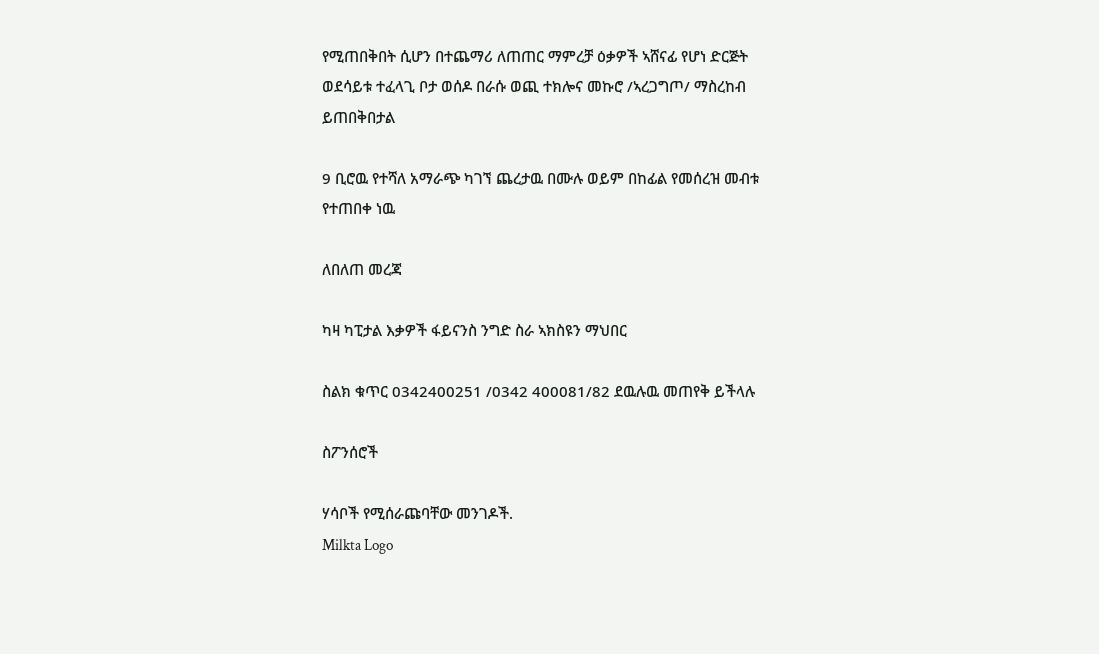የሚጠበቅበት ሲሆን በተጨማሪ ለጠጠር ማምረቻ ዕቃዎች ኣሸናፊ የሆነ ድርጅት ወደሳይቱ ተፈላጊ ቦታ ወሰዶ በራሱ ወጪ ተክሎና መኩሮ /ኣረጋግጦ/ ማስረከብ ይጠበቅበታል

9 ቢሮዉ የተሻለ አማራጭ ካገኘ ጨረታዉ በሙሉ ወይም በከፊል የመሰረዝ መብቱ የተጠበቀ ነዉ

ለበለጠ መረጃ

ካዛ ካፒታል እቃዎች ፋይናንስ ንግድ ስራ ኣክስዩን ማህበር

ስልክ ቁጥር 0342400251 /0342 400081/82 ደዉሉዉ መጠየቅ ይችላሉ

ስፖንሰሮች

ሃሳቦች የሚሰራጩባቸው መንገዶች.
Milkta Logo